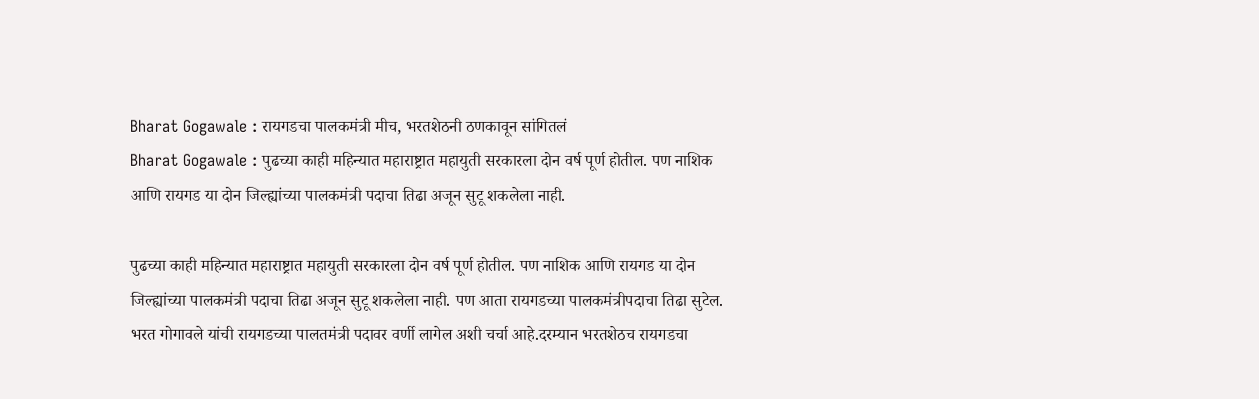Bharat Gogawale : रायगडचा पालकमंत्री मीच, भरतशेठनी ठणकावून सांगितलं
Bharat Gogawale : पुढच्या काही महिन्यात महाराष्ट्रात महायुती सरकारला दोन वर्ष पूर्ण होतील. पण नाशिक आणि रायगड या दोन जिल्ह्यांच्या पालकमंत्री पदाचा तिढा अजून सुटू शकलेला नाही.

पुढच्या काही महिन्यात महाराष्ट्रात महायुती सरकारला दोन वर्ष पूर्ण होतील. पण नाशिक आणि रायगड या दोन जिल्ह्यांच्या पालकमंत्री पदाचा तिढा अजून सुटू शकलेला नाही. पण आता रायगडच्या पालकमंत्रीपदाचा तिढा सुटेल. भरत गोगावले यांची रायगडच्या पालतमंत्री पदावर वर्णी लागेल अशी चर्चा आहे.दरम्यान भरतशेठच रायगडचा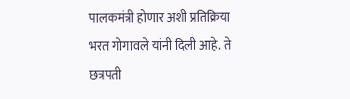पालकमंत्री होणार अशी प्रतिक्रिया भरत गोगावले यांनी दिली आहे. ते छत्रपती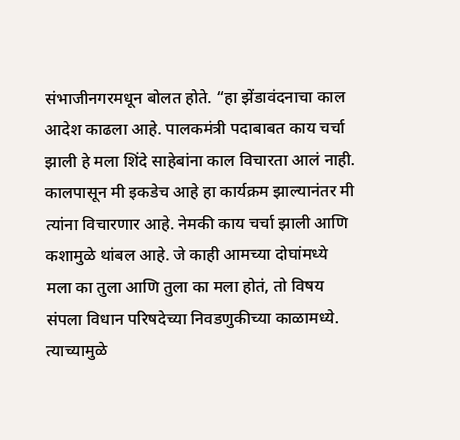संभाजीनगरमधून बोलत होते. “हा झेंडावंदनाचा काल आदेश काढला आहे. पालकमंत्री पदाबाबत काय चर्चा झाली हे मला शिंदे साहेबांना काल विचारता आलं नाही. कालपासून मी इकडेच आहे हा कार्यक्रम झाल्यानंतर मी त्यांना विचारणार आहे. नेमकी काय चर्चा झाली आणि कशामुळे थांबल आहे. जे काही आमच्या दोघांमध्ये मला का तुला आणि तुला का मला होतं, तो विषय संपला विधान परिषदेच्या निवडणुकीच्या काळामध्ये. त्याच्यामुळे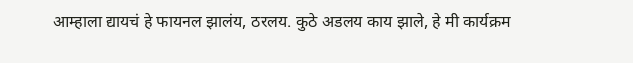आम्हाला द्यायचं हे फायनल झालंय, ठरलय. कुठे अडलय काय झाले, हे मी कार्यक्रम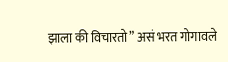झाला की विचारतो” असं भरत गोगावले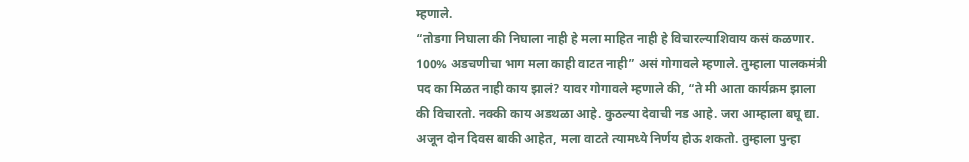म्हणाले.
“तोडगा निघाला की निघाला नाही हे मला माहित नाही हे विचारल्याशिवाय कसं कळणार. 100% अडचणीचा भाग मला काही वाटत नाही” असं गोगावले म्हणाले. तुम्हाला पालकमंत्री पद का मिळत नाही काय झालं? यावर गोगावले म्हणाले की, “ते मी आता कार्यक्रम झाला की विचारतो. नक्की काय अडथळा आहे. कुठल्या देवाची नड आहे. जरा आम्हाला बघू द्या. अजून दोन दिवस बाकी आहेत, मला वाटते त्यामध्ये निर्णय होऊ शकतो. तुम्हाला पुन्हा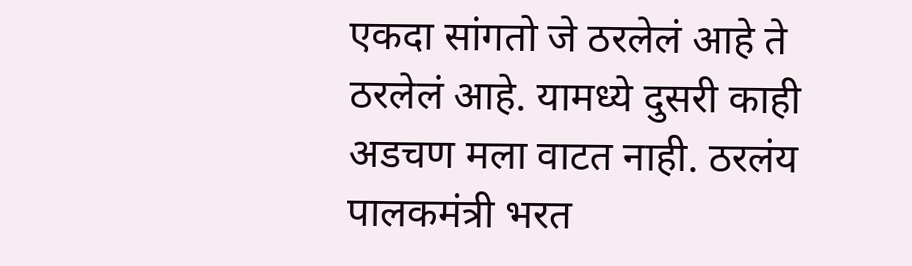एकदा सांगतो जे ठरलेलं आहे ते ठरलेलं आहे. यामध्ये दुसरी काही अडचण मला वाटत नाही. ठरलंय पालकमंत्री भरत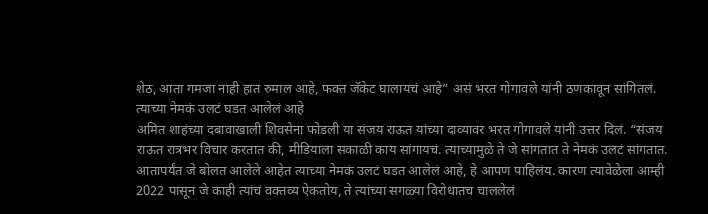शेठ, आता गमजा नाही हात रुमाल आहे, फक्त जॅकेट घालायचं आहे” असं भरत गोगावले यांनी ठणकावून सांगितलं.
त्याच्या नेमकं उलटं घडत आलेलं आहे
अमित शाहंच्या दबावाखाली शिवसेना फोडली या संजय राऊत यांच्या दाव्यावर भरत गोगावले यांनी उत्तर दिलं. “संजय राऊत रात्रभर विचार करतात की, मीडियाला सकाळी काय सांगायचं. त्याच्यामुळे ते जे सांगतात ते नेमकं उलटं सांगतात. आतापर्यंत जे बोलत आलेले आहेत त्याच्या नेमकं उलटं घडत आलेलं आहे, हे आपण पाहिलंय. कारण त्यावेळेला आम्ही 2022 पासून जे काही त्यांचं वक्तव्य ऐकतोय, ते त्यांच्या सगळ्या विरोधातच चाललेलं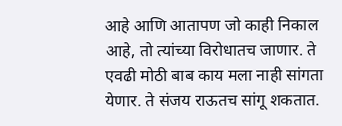आहे आणि आतापण जो काही निकाल आहे, तो त्यांच्या विरोधातच जाणार. ते एवढी मोठी बाब काय मला नाही सांगता येणार. ते संजय राऊतच सांगू शकतात.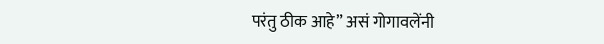परंतु ठीक आहे” असं गोगावलेंनी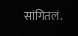सांगितलं.